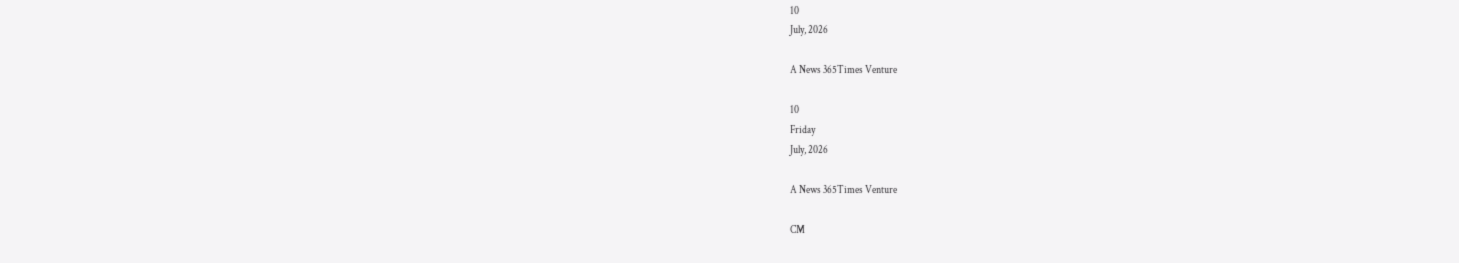10
July, 2026

A News 365Times Venture

10
Friday
July, 2026

A News 365Times Venture

CM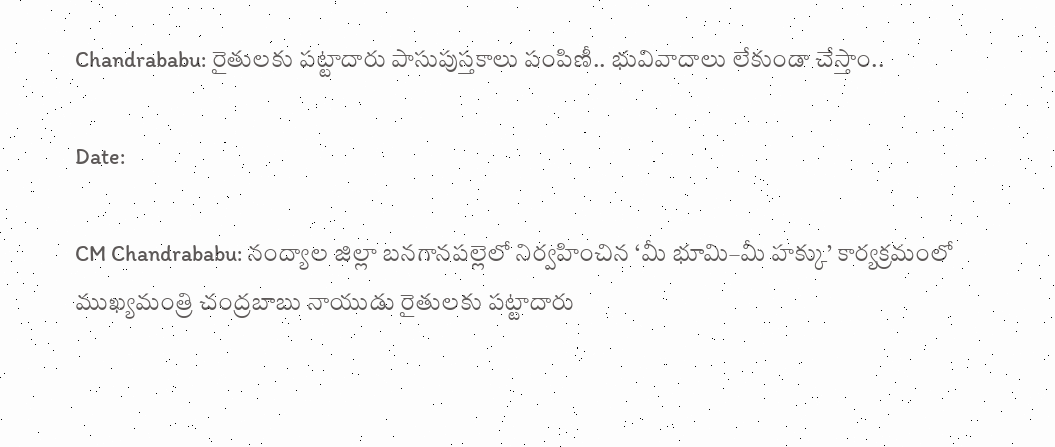Chandrababu: రైతులకు పట్టాదారు పాసుపుస్తకాలు పంపిణీ.. భువివాదాలు లేకుండా చేస్తాం..

Date:

CM Chandrababu: నంద్యాల జిల్లా బనగానపల్లెలో నిర్వహించిన ‘మీ భూమి–మీ హక్కు’ కార్యక్రమంలో ముఖ్యమంత్రి చంద్రబాబు నాయుడు రైతులకు పట్టాదారు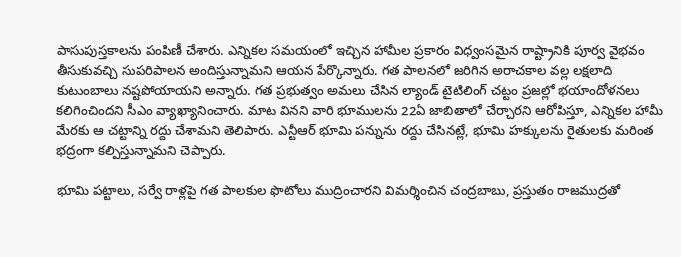పాసుపుస్తకాలను పంపిణీ చేశారు. ఎన్నికల సమయంలో ఇచ్చిన హామీల ప్రకారం విధ్వంసమైన రాష్ట్రానికి పూర్వ వైభవం తీసుకువచ్చి సుపరిపాలన అందిస్తున్నామని ఆయన పేర్కొన్నారు. గత పాలనలో జరిగిన అరాచకాల వల్ల లక్షలాది కుటుంబాలు నష్టపోయాయని అన్నారు. గత ప్రభుత్వం అమలు చేసిన ల్యాండ్ టైటిలింగ్ చట్టం ప్రజల్లో భయాందోళనలు కలిగించిందని సీఎం వ్యాఖ్యానించారు. మాట వినని వారి భూములను 22ఏ జాబితాలో చేర్చారని ఆరోపిస్తూ, ఎన్నికల హామీ మేరకు ఆ చట్టాన్ని రద్దు చేశామని తెలిపారు. ఎన్టీఆర్ భూమి పన్నును రద్దు చేసినట్లే, భూమి హక్కులను రైతులకు మరింత భద్రంగా కల్పిస్తున్నామని చెప్పారు.

భూమి పట్టాలు, సర్వే రాళ్లపై గత పాలకుల ఫొటోలు ముద్రించారని విమర్శించిన చంద్రబాబు, ప్రస్తుతం రాజముద్రతో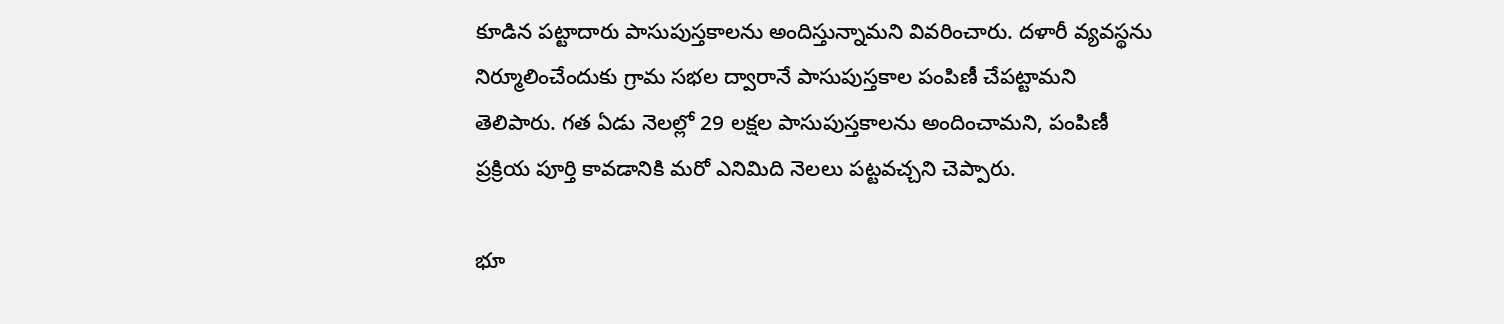కూడిన పట్టాదారు పాసుపుస్తకాలను అందిస్తున్నామని వివరించారు. దళారీ వ్యవస్థను నిర్మూలించేందుకు గ్రామ సభల ద్వారానే పాసుపుస్తకాల పంపిణీ చేపట్టామని తెలిపారు. గత ఏడు నెలల్లో 29 లక్షల పాసుపుస్తకాలను అందించామని, పంపిణీ ప్రక్రియ పూర్తి కావడానికి మరో ఎనిమిది నెలలు పట్టవచ్చని చెప్పారు.

భూ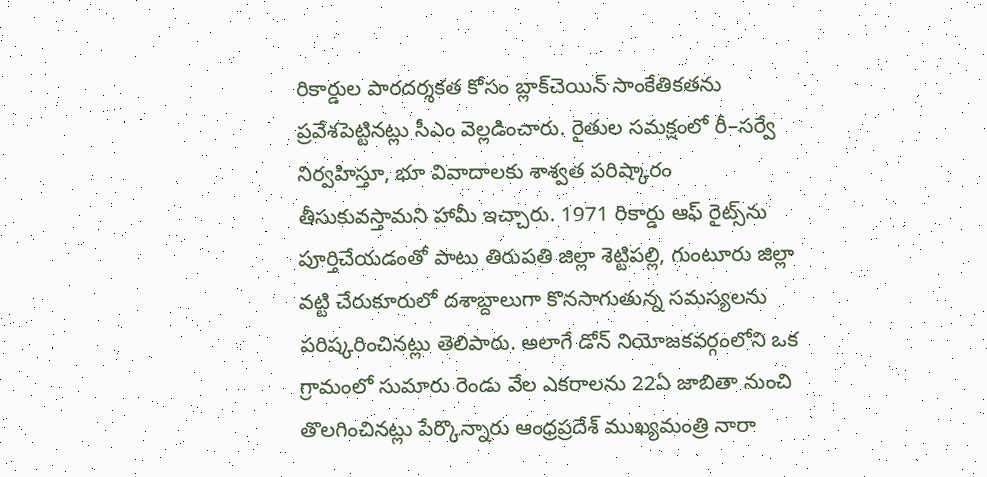రికార్డుల పారదర్శకత కోసం బ్లాక్‌చెయిన్ సాంకేతికతను ప్రవేశపెట్టినట్లు సీఎం వెల్లడించారు. రైతుల సమక్షంలో రీ–సర్వే నిర్వహిస్తూ, భూ వివాదాలకు శాశ్వత పరిష్కారం తీసుకువస్తామని హామీ ఇచ్చారు. 1971 రికార్డు ఆఫ్ రైట్స్‌ను పూర్తిచేయడంతో పాటు తిరుపతి జిల్లా శెట్టిపల్లి, గుంటూరు జిల్లా వట్టి చేరుకూరులో దశాబ్దాలుగా కొనసాగుతున్న సమస్యలను పరిష్కరించినట్లు తెలిపారు. అలాగే డోన్ నియోజకవర్గంలోని ఒక గ్రామంలో సుమారు రెండు వేల ఎకరాలను 22ఏ జాబితా నుంచి తొలగించినట్లు పేర్కొన్నారు ఆంధ్రప్రదేశ్‌ ముఖ్యమంత్రి నారా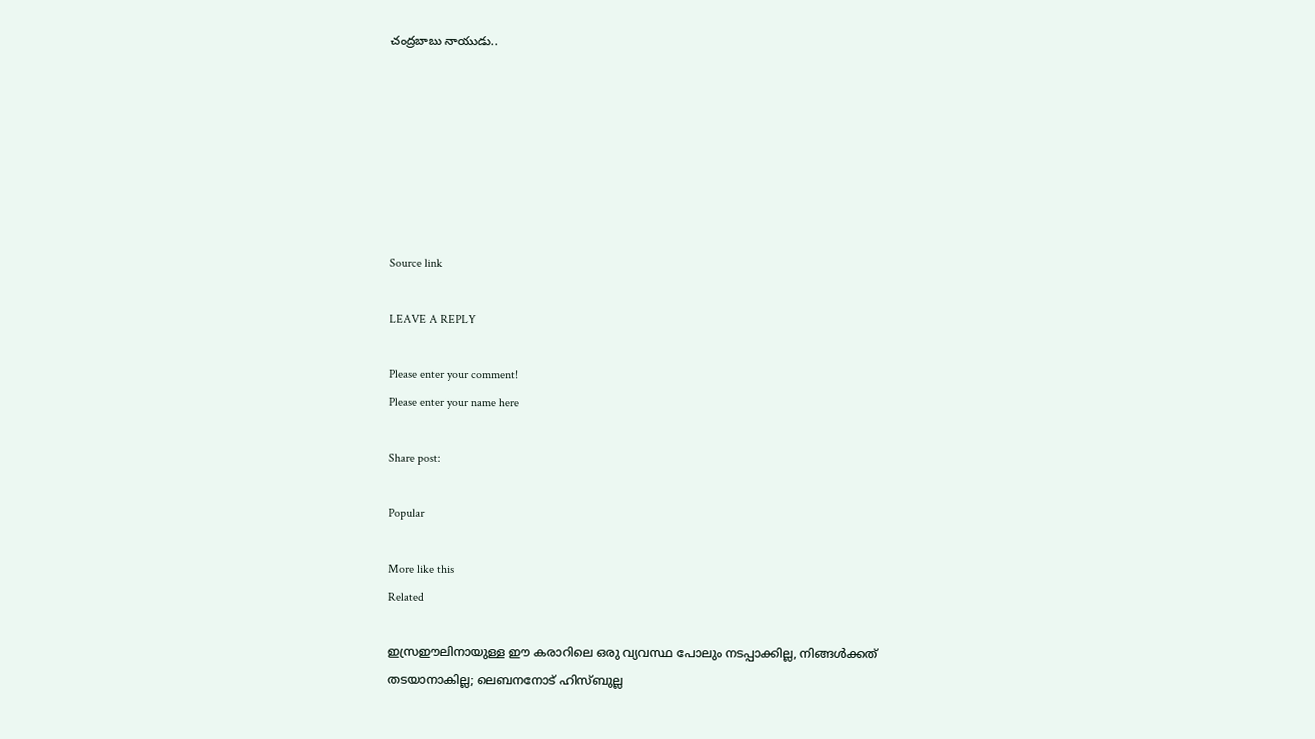చంద్రబాబు నాయుడు..







Source link

LEAVE A REPLY

Please enter your comment!
Please enter your name here

Share post:

Popular

More like this
Related

ഇസ്രഈലിനായുള്ള ഈ കരാറിലെ ഒരു വ്യവസ്ഥ പോലും നടപ്പാക്കില്ല, നിങ്ങള്‍ക്കത് തടയാനാകില്ല; ലെബനനോട് ഹിസ്ബുല്ല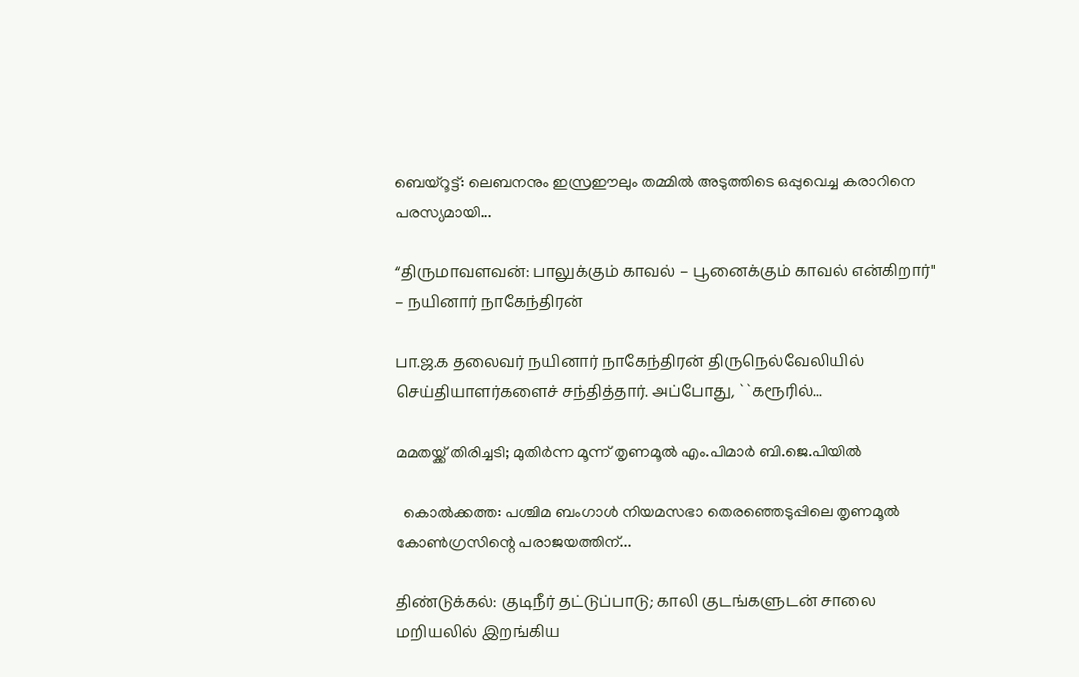ബെയ്‌റൂട്ട്: ലെബനനും ഇസ്രഈലും തമ്മില്‍ അടുത്തിടെ ഒപ്പുവെച്ച കരാറിനെ പരസ്യമായി...

“திருமாவளவன்: பாலுக்கும் காவல் – பூனைக்கும் காவல் என்கிறார்" – நயினார் நாகேந்திரன்

பா.ஜ.க தலைவர் நயினார் நாகேந்திரன் திருநெல்வேலியில் செய்தியாளர்களைச் சந்தித்தார். அப்போது, ``கரூரில்...

മമതയ്ക്ക് തിരിച്ചടി; മുതിര്‍ന്ന മൂന്ന് തൃണമൂല്‍ എം.പിമാര്‍ ബി.ജെ.പിയില്‍

  കൊല്‍ക്കത്ത: പശ്ചിമ ബംഗാള്‍ നിയമസഭാ തെരഞ്ഞെടുപ്പിലെ തൃണമൂല്‍ കോണ്‍ഗ്രസിന്റെ പരാജയത്തിന്...

திண்டுக்கல்: குடிநீர் தட்டுப்பாடு; காலி குடங்களுடன் சாலை மறியலில் இறங்கிய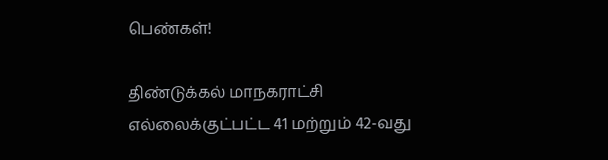பெண்கள்!

திண்டுக்கல் மாநகராட்சி எல்லைக்குட்பட்ட 41 மற்றும் 42-வது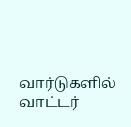வார்டுகளில் வாட்டர்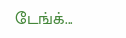டேங்க்...